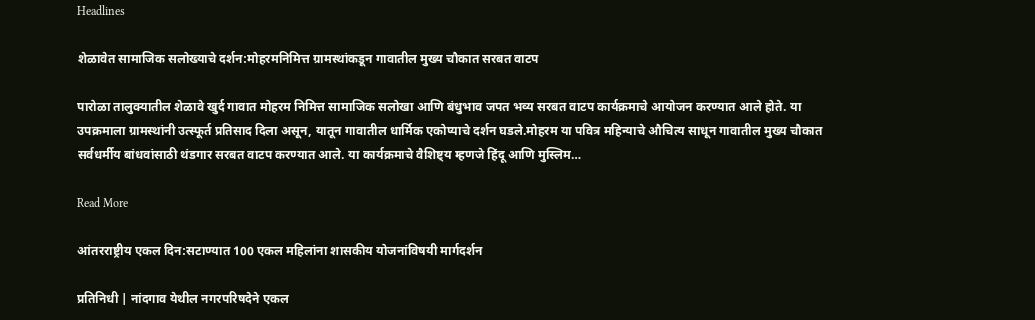Headlines

शेळावेत सामाजिक सलोख्याचे दर्शन:मोहरमनिमित्त ग्रामस्थांकडून गावातील मुख्य चौकात सरबत वाटप

पारोळा तालुक्यातील शेळावे खुर्द गावात मोहरम निमित्त सामाजिक सलोखा आणि बंधुभाव जपत भव्य सरबत वाटप कार्यक्रमाचे आयोजन करण्यात आले होते. या उपक्रमाला ग्रामस्थांनी उत्स्फूर्त प्रतिसाद दिला असून, यातून गावातील धार्मिक एकोप्याचे दर्शन घडले.मोहरम या पवित्र महिन्याचे औचित्य साधून गावातील मुख्य चौकात सर्वधर्मीय बांधवांसाठी थंडगार सरबत वाटप करण्यात आले. या कार्यक्रमाचे वैशिष्ट्य म्हणजे हिंदू आणि मुस्लिम…

Read More

आंतरराष्ट्रीय एकल दिन:सटाण्यात 100 एकल महिलांना शासकीय योजनांविषयी मार्गदर्शन

प्रतिनिधी | नांदगाव येथील नगरपरिषदेने एकल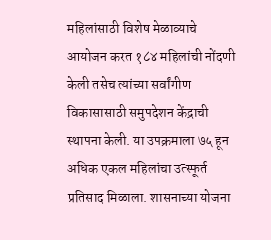महिलांसाठी विशेष मेळाव्याचे आयोजन करत १८४ महिलांची नोंदणी केली तसेच त्यांच्या सर्वांगीण विकासासाठी समुपदेशन केंद्राची स्थापना केली. या उपक्रमाला ७५ हून अधिक एकल महिलांचा उत्स्फूर्त प्रतिसाद मिळाला. शासनाच्या योजना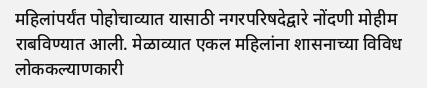महिलांपर्यंत पोहोचाव्यात यासाठी नगरपरिषदेद्वारे नोंदणी मोहीम राबविण्यात आली. मेळाव्यात एकल महिलांना शासनाच्या विविध लोककल्याणकारी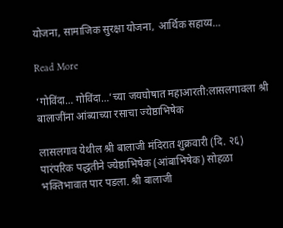योजना, सामाजिक सुरक्षा योजना, आर्थिक सहाय्य…

Read More

‘गोविंदा… गोविंदा…’च्या जयघोषात महाआरती:लासलगावला श्री बालाजींना आंब्याच्या रसाचा ज्येष्ठाभिषेक

लासलगाव येथील श्री बालाजी मंदिरात शुक्रवारी (दि. २६) पारंपरिक पद्धतीने ज्येष्ठाभिषेक (आंबाभिषेक) सोहळा भक्तिभावात पार पडला. श्री बालाजी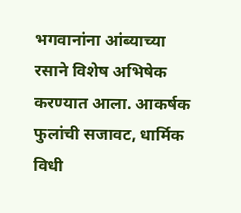भगवानांना आंब्याच्या रसाने विशेष अभिषेक करण्यात आला. आकर्षक फुलांची सजावट, धार्मिक विधी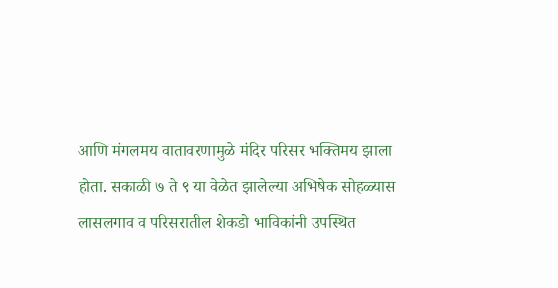आणि मंगलमय वातावरणामुळे मंदिर परिसर भक्तिमय झाला होता. सकाळी ७ ते ९ या वेळेत झालेल्या अभिषेक सोहळ्यास लासलगाव व परिसरातील शेकडो भाविकांनी उपस्थित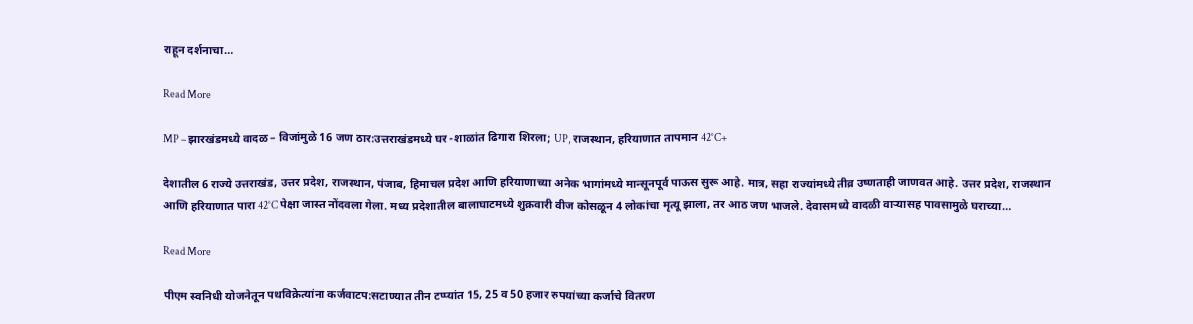राहून दर्शनाचा…

Read More

MP – झारखंडमध्ये वादळ – विजांमुळे 16 जण ठार:उत्तराखंडमध्ये घर -शाळांत ढिगारा शिरला; UP, राजस्थान, हरियाणात तापमान 42°C+

देशातील 6 राज्ये उत्तराखंड, उत्तर प्रदेश, राजस्थान, पंजाब, हिमाचल प्रदेश आणि हरियाणाच्या अनेक भागांमध्ये मान्सूनपूर्व पाऊस सुरू आहे. मात्र, सहा राज्यांमध्ये तीव्र उष्णताही जाणवत आहे. उत्तर प्रदेश, राजस्थान आणि हरियाणात पारा 42°C पेक्षा जास्त नोंदवला गेला. मध्य प्रदेशातील बालाघाटमध्ये शुक्रवारी वीज कोसळून 4 लोकांचा मृत्यू झाला, तर आठ जण भाजले. देवासमध्ये वादळी वाऱ्यासह पावसामुळे घराच्या…

Read More

पीएम स्वनिधी योजनेतून पथविक्रेत्यांना कर्जवाटप:सटाण्यात तीन टप्प्यांत 15, 25 व 50 हजार रुपयांच्या कर्जाचे वितरण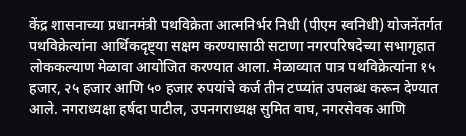केंद्र शासनाच्या प्रधानमंत्री पथविक्रेता आत्मनिर्भर निधी (पीएम स्वनिधी) योजनेंतर्गत पथविक्रेत्यांना आर्थिकदृष्ट्या सक्षम करण्यासाठी सटाणा नगरपरिषदेच्या सभागृहात लोककल्याण मेळावा आयोजित करण्यात आला. मेळाव्यात पात्र पथविक्रेत्यांना १५ हजार, २५ हजार आणि ५० हजार रुपयांचे कर्ज तीन टप्प्यांत उपलब्ध करून देण्यात आले. नगराध्यक्षा हर्षदा पाटील, उपनगराध्यक्ष सुमित वाघ, नगरसेवक आणि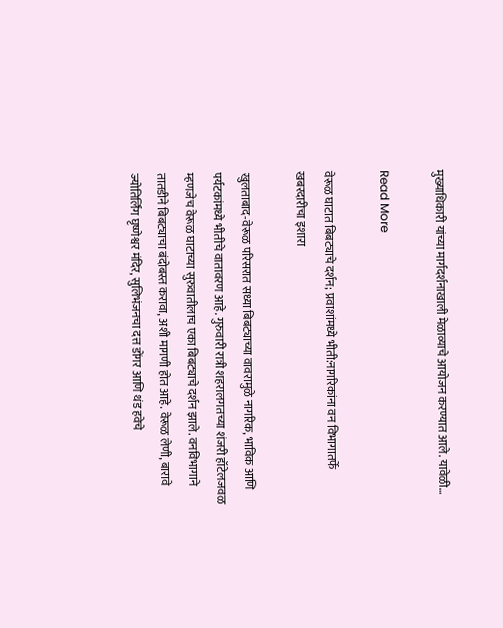मुख्याधिकारी यांच्या मार्गदर्शनाखाली मेळाव्याचे आयोजन करण्यात आले. यावेळी…

Read More

वेरूळ घाटात बिबट्याचे दर्शन; प्रवाशांमध्ये भीती:नागरिकांना वन विभागातर्फे खबरदारीचा इशारा

खुलताबाद-वेरूळ परिसरात सध्या बिबट्याच्या वावरामुळे नागरिक, भाविक आणि पर्यटकांमध्ये भीतीचे वातावरण आहे. गुरुवारी रात्री शहरालगतच्या शंजरी हॉटेलजवळ म्हणजेच वेरूळ घाटाच्या सुरुवातीलाच एका बिबट्याचे दर्शन झाले. वनविभागाने तातडीने बिबट्याचा बंदोबस्त करावा, अशी मागणी होत आहे. वेरूळ लेणी, बारावे ज्योतिर्लिंग घृष्णेश्वर मंदिर, सुलिभंजनचा दत्त डोंगर आणि थंड हवेचे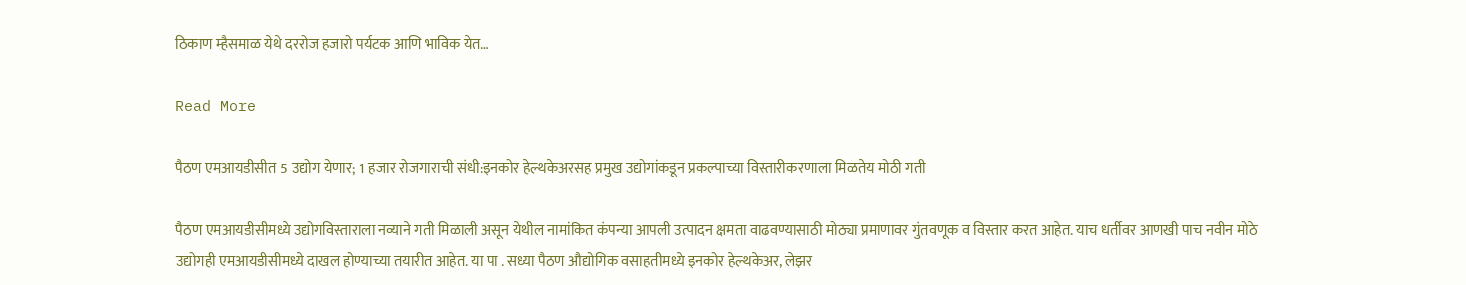ठिकाण म्हैसमाळ येथे दररोज हजारो पर्यटक आणि भाविक येत…

Read More

पैठण एमआयडीसीत 5 उद्योग येणार; 1 हजार रोजगाराची संधी:इनकोर हेल्थकेअरसह प्रमुख उद्योगांकडून प्रकल्पाच्या विस्तारीकरणाला मिळतेय मोठी गती

पैठण एमआयडीसीमध्ये उद्योगविस्ताराला नव्याने गती मिळाली असून येथील नामांकित कंपन्या आपली उत्पादन क्षमता वाढवण्यासाठी मोठ्या प्रमाणावर गुंतवणूक व विस्तार करत आहेत. याच धर्तीवर आणखी पाच नवीन मोठे उद्योगही एमआयडीसीमध्ये दाखल होण्याच्या तयारीत आहेत. या पा . सध्या पैठण औद्योगिक वसाहतीमध्ये इनकोर हेल्थकेअर, लेझर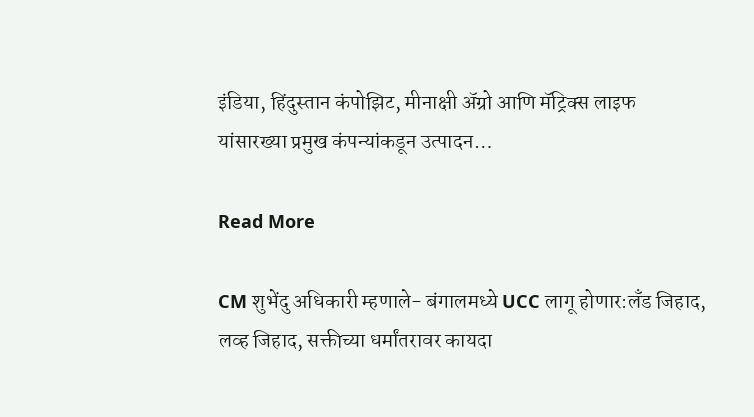इंडिया, हिंदुस्तान कंपोझिट, मीनाक्षी अ‍ॅग्रो आणि मॅट्रिक्स लाइफ यांसारख्या प्रमुख कंपन्यांकडून उत्पादन…

Read More

CM शुभेंदु अधिकारी म्हणाले- बंगालमध्ये UCC लागू होणार:लँड जिहाद, लव्ह जिहाद, सक्तीच्या धर्मांतरावर कायदा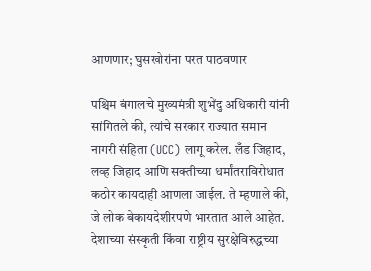आणणार; घुसखोरांना परत पाठवणार

पश्चिम बंगालचे मुख्यमंत्री शुभेंदु अधिकारी यांनी सांगितले की, त्यांचे सरकार राज्यात समान नागरी संहिता (UCC) लागू करेल. लँड जिहाद, लव्ह जिहाद आणि सक्तीच्या धर्मांतराविरोधात कठोर कायदाही आणला जाईल. ते म्हणाले की, जे लोक बेकायदेशीरपणे भारतात आले आहेत. देशाच्या संस्कृती किंवा राष्ट्रीय सुरक्षेविरुद्धच्या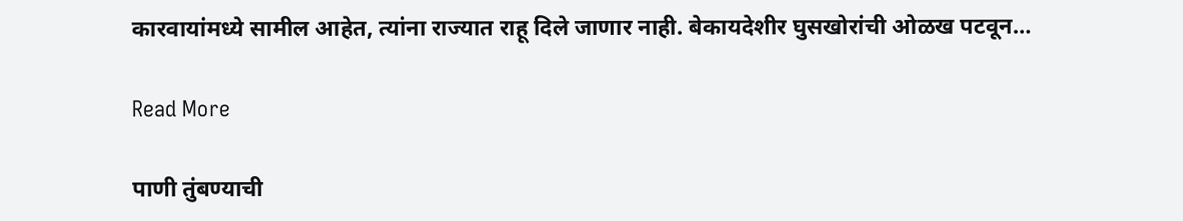कारवायांमध्ये सामील आहेत, त्यांना राज्यात राहू दिले जाणार नाही. बेकायदेशीर घुसखोरांची ओळख पटवून…

Read More

पाणी तुंबण्याची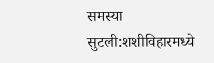समस्या सुटली:शशीविहारमध्ये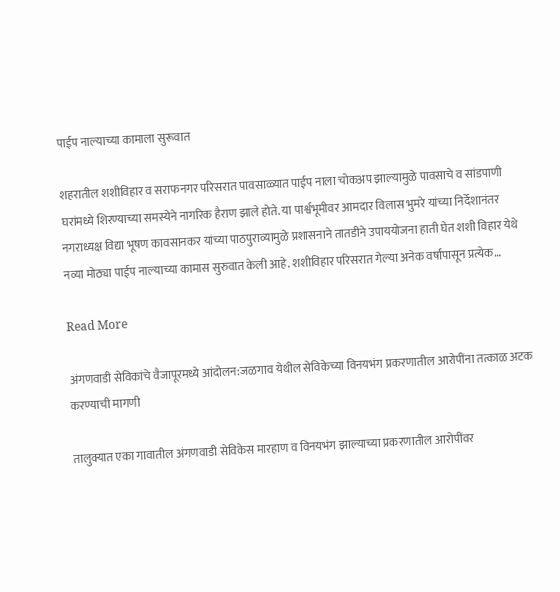पाईप नाल्याच्या कामाला सुरूवात

शहरातील शशीविहार व सराफनगर परिसरात पावसाळ्यात पाईप नाला चोकअप झाल्यामुळे पावसाचे व सांडपाणी घरांमध्ये शिरण्याच्या समस्येने नागरिक हैराण झाले होते. या पार्श्वभूमीवर आमदार विलास भुमरे यांच्या निर्देशानंतर नगराध्यक्ष विद्या भूषण कावसानकर यांच्या पाठपुराव्यामुळे प्रशासनाने तातडीने उपाययोजना हाती घेत शशी विहार येथे नव्या मोठ्या पाईप नाल्याच्या कामास सुरुवात केली आहे. शशीविहार परिसरात गेल्या अनेक वर्षांपासून प्रत्येक…

Read More

अंगणवाडी सेविकांचे वैजापूरमध्ये आंदोलन:जळगाव येथील सेविकेच्या विनयभंग प्रकरणातील आरोपींना तत्काळ अटक करण्याची मागणी

तालुक्यात एका गावातील अंगणवाडी सेविकेस मारहाण व विनयभंग झाल्याच्या प्रकरणातील आरोपींवर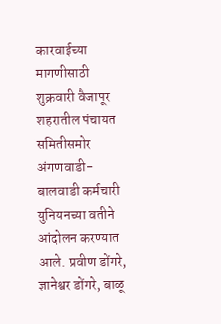कारवाईच्या मागणीसाठी शुक्रवारी वैजापूर शहरातील पंचायत समितीसमोर अंगणवाडी-बालवाडी कर्मचारी युनियनच्या वतीने आंदोलन करण्यात आले. प्रवीण डोंगरे, ज्ञानेश्वर डोंगरे, बाळू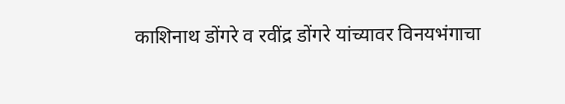काशिनाथ डोंगरे व रवींद्र डोंगरे यांच्यावर विनयभंगाचा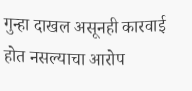गुन्हा दाखल असूनही कारवाई होत नसल्याचा आरोप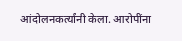आंदोलनकर्त्यांनी केला. आरोपींना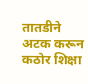तातडीने अटक करून कठोर शिक्षा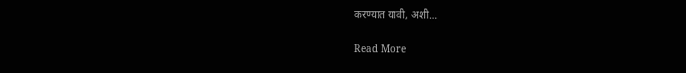करण्यात यावी, अशी…

Read More